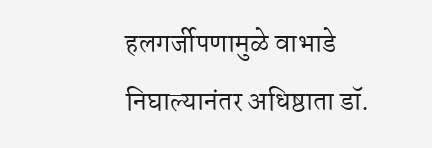हलगर्जीपणामुळे वाभाडे निघाल्यानंतर अधिष्ठाता डॉ.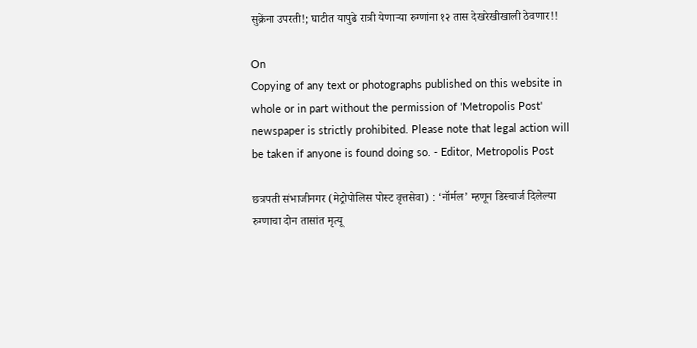सुक्रेंना उपरती!; घाटीत यापुढे रात्री येणाऱ्या रुग्णांना १२ तास देखरेखीखाली ठेवणार!!

On
Copying of any text or photographs published on this website in whole or in part without the permission of 'Metropolis Post' newspaper is strictly prohibited. Please note that legal action will be taken if anyone is found doing so. - Editor, Metropolis Post

छत्रपती संभाजीनगर (मेट्रोपोलिस पोस्ट वृत्तसेवा) : ‘नॉर्मल’ म्हणून डिस्चार्ज दिलेल्या रुग्णाचा दोन तासांत मृत्यू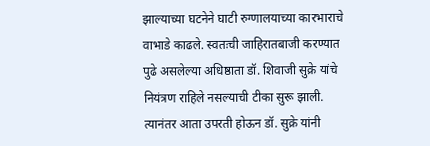झाल्याच्या घटनेने घाटी रुग्णालयाच्या कारभाराचे वाभाडे काढले. स्वतःची जाहिरातबाजी करण्यात पुढे असलेल्या अधिष्ठाता डॉ. शिवाजी सुक्रे यांचे नियंत्रण राहिले नसल्याची टीका सुरू झाली. त्यानंतर आता उपरती होऊन डॉ. सुक्रे यांनी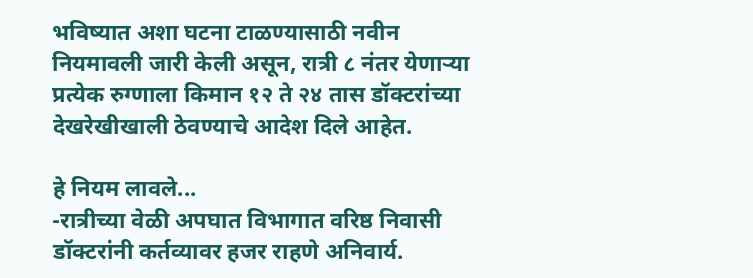भविष्यात अशा घटना टाळण्यासाठी नवीन नियमावली जारी केली असून, रात्री ८ नंतर येणाऱ्या प्रत्येक रुग्णाला किमान १२ ते २४ तास डॉक्टरांच्या देखरेखीखाली ठेवण्याचे आदेश दिले आहेत.

हे नियम लावले...
-रात्रीच्या वेळी अपघात विभागात वरिष्ठ निवासी डॉक्टरांनी कर्तव्यावर हजर राहणे अनिवार्य.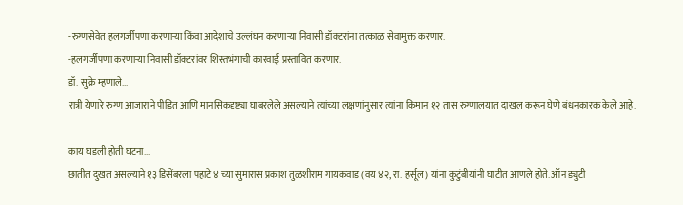-रुग्णसेवेत हलगर्जीपणा करणाऱ्या किंवा आदेशाचे उल्लंघन करणाऱ्या निवासी डॉक्टरांना तत्काळ सेवामुक्त करणार.
-हलगर्जीपणा करणाऱ्या निवासी डॉक्टरांवर शिस्तभंगाची कारवाई प्रस्तावित करणार.
डॉ. सुक्रे म्हणाले...
रात्री येणारे रुग्ण आजाराने पीडित आणि मानसिकदृष्ट्या घाबरलेले असल्याने त्यांच्या लक्षणांनुसार त्यांना किमान १२ तास रुग्णालयात दाखल करून घेणे बंधनकारक केले आहे.

काय घडली होती घटना...
छातीत दुखत असल्याने १३ डिसेंबरला पहाटे ४ च्या सुमारास प्रकाश तुळशीराम गायकवाड (वय ४२, रा. हर्सूल) यांना कुटुंबीयांनी घाटीत आणले होते. ऑन ड्युटी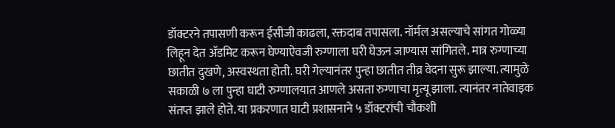डॉक्टरने तपासणी करून ईसीजी काढला, रक्तदाब तपासला. नॉर्मल असल्याचे सांगत गोळ्या लिहून देत ॲडमिट करून घेण्याऐवजी रुग्णाला घरी घेऊन जाण्यास सांगितले. मात्र रुग्णाच्या छातीत दुखणे, अस्वस्थता होती. घरी गेल्यानंतर पुन्हा छातीत तीव्र वेदना सुरू झाल्या. त्यामुळे सकाळी ७ ला पुन्हा घाटी रुग्णालयात आणले असता रुग्णाचा मृत्यू झाला. त्यानंतर नातेवाइक संतप्त झाले होते. या प्रकरणात घाटी प्रशासनाने ५ डॉक्टरांची चौकशी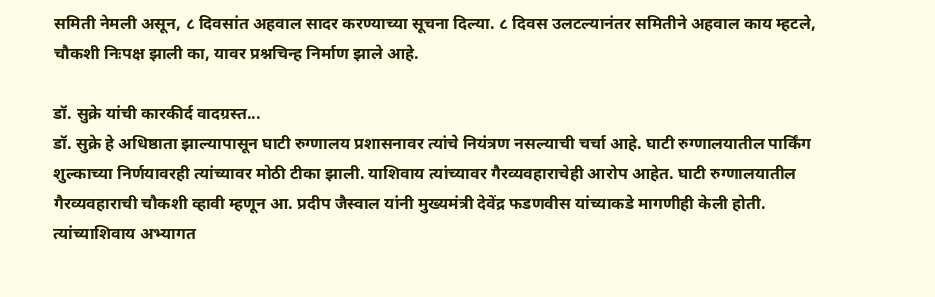समिती नेमली असून, ८ दिवसांत अहवाल सादर करण्याच्या सूचना दिल्या. ८ दिवस उलटल्यानंतर समितीने अहवाल काय म्हटले, चौकशी निःपक्ष झाली का, यावर प्रश्नचिन्ह निर्माण झाले आहे.

डॉ. सुक्रे यांची कारकीर्द वादग्रस्त...
डॉ. सुक्रे हे अधिष्ठाता झाल्यापासून घाटी रुग्णालय प्रशासनावर त्यांचे नियंत्रण नसल्याची चर्चा आहे. घाटी रुग्णालयातील पार्किंग शुल्काच्या निर्णयावरही त्यांच्यावर मोठी टीका झाली. याशिवाय त्यांच्यावर गैरव्यवहाराचेही आरोप आहेत. घाटी रुग्णालयातील गैरव्यवहाराची चौकशी व्हावी म्हणून आ. प्रदीप जैस्वाल यांनी मुख्यमंत्री देवेंद्र फडणवीस यांच्याकडे मागणीही केली होती. त्‍यांच्याशिवाय अभ्यागत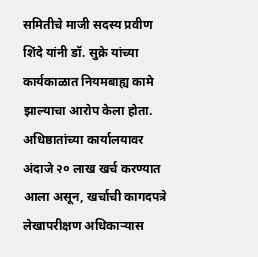समितीचे माजी सदस्य प्रवीण शिंदे यांनी डॉ. सुक्रे यांच्या कार्यकाळात नियमबाह्य कामे झाल्याचा आरोप केला होता. अधिष्ठातांच्या कार्यालयावर अंदाजे २० लाख खर्च करण्यात आला असून, खर्चाची कागदपत्रे लेखापरीक्षण अधिकाऱ्यास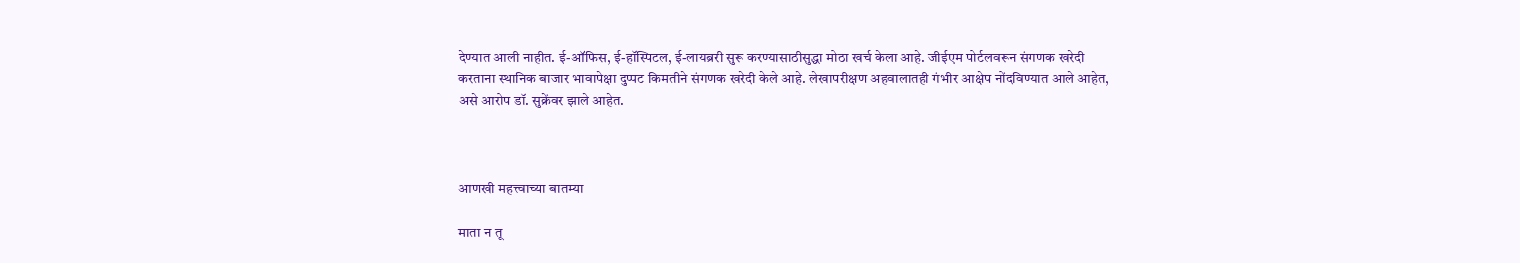देण्यात आली नाहीत. ई-ऑफिस, ई-हॉस्पिटल, ई-लायब्ररी सुरू करण्यासाठीसुद्धा मोठा खर्च केला आहे. जीईएम पोर्टलवरून संगणक खरेदी करताना स्थानिक बाजार भावापेक्षा दुप्पट किमतीने संगणक खरेदी केले आहे. लेखापरीक्षण अहवालातही गंभीर आक्षेप नोंदविण्यात आले आहेत, असे आरोप डॉ. सुक्रेंवर झाले आहेत.



आणखी महत्त्वाच्या बातम्या

माता न तू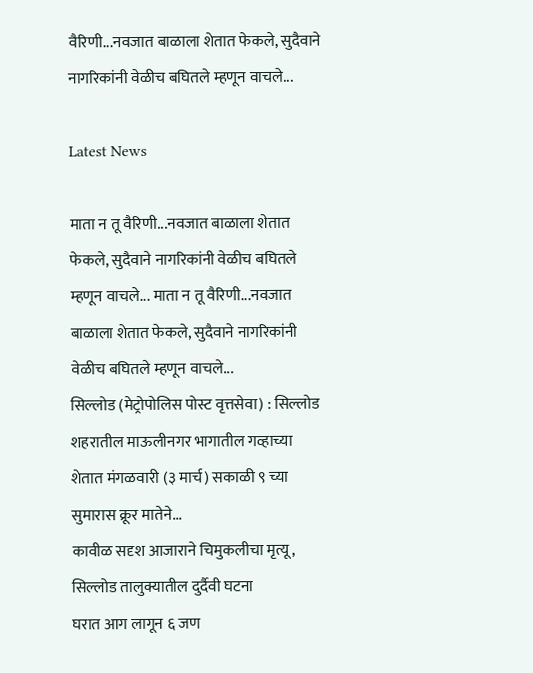वैरिणी...नवजात बाळाला शेतात फेकले, सुदैवाने नागरिकांनी वेळीच बघितले म्हणून वाचले...

Latest News

माता न तू वैरिणी...नवजात बाळाला शेतात फेकले, सुदैवाने नागरिकांनी वेळीच बघितले म्हणून वाचले... माता न तू वैरिणी...नवजात बाळाला शेतात फेकले, सुदैवाने नागरिकांनी वेळीच बघितले म्हणून वाचले...
सिल्लोड (मेट्रोपोलिस पोस्ट वृत्तसेवा) : सिल्लोड शहरातील माऊलीनगर भागातील गव्हाच्या शेतात मंगळवारी (३ मार्च) सकाळी ९ च्या सुमारास क्रूर मातेने...
कावीळ सदृश आजाराने चिमुकलीचा मृत्यू, सिल्लोड तालुक्यातील दुर्दैवी घटना
घरात आग लागून ६ जण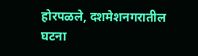होरपळले, दशमेशनगरातील घटना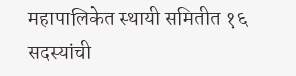महापालिकेत स्थायी समितीत १६ सदस्यांची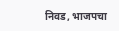निवड, भाजपचा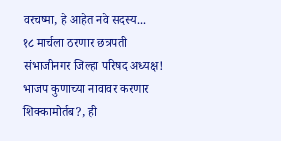वरचष्मा, हे आहेत नवे सदस्य...
१८ मार्चला ठरणार छत्रपती संभाजीनगर जिल्हा परिषद अध्यक्ष! भाजप कुणाच्या नावावर करणार शिक्कामोर्तब?, ही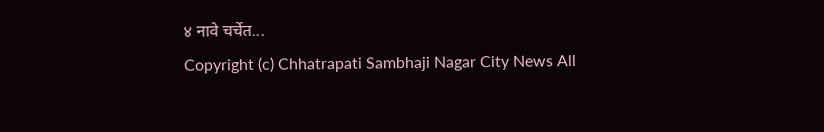४ नावे चर्चेत...
Copyright (c) Chhatrapati Sambhaji Nagar City News All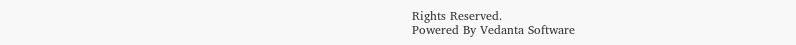Rights Reserved.
Powered By Vedanta Software